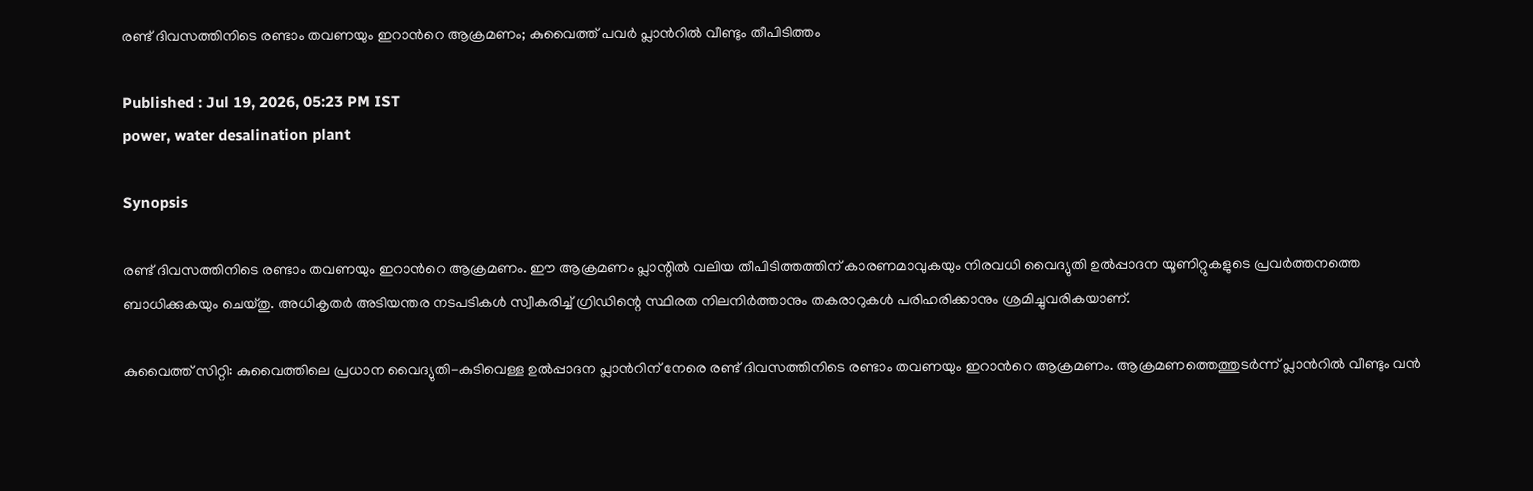രണ്ട് ദിവസത്തിനിടെ രണ്ടാം തവണയും ഇറാന്‍റെ ആക്രമണം; കുവൈത്ത് പവർ പ്ലാന്‍റിൽ വീണ്ടും തീപിടിത്തം

Published : Jul 19, 2026, 05:23 PM IST
power, water desalination plant

Synopsis

രണ്ട് ദിവസത്തിനിടെ രണ്ടാം തവണയും ഇറാന്‍റെ ആക്രമണം. ഈ ആക്രമണം പ്ലാന്റിൽ വലിയ തീപിടിത്തത്തിന് കാരണമാവുകയും നിരവധി വൈദ്യുതി ഉൽപ്പാദന യൂണിറ്റുകളുടെ പ്രവർത്തനത്തെ ബാധിക്കുകയും ചെയ്തു. അധികൃതർ അടിയന്തര നടപടികൾ സ്വീകരിച്ച് ഗ്രിഡിന്റെ സ്ഥിരത നിലനിർത്താനും തകരാറുകൾ പരിഹരിക്കാനും ശ്രമിച്ചുവരികയാണ്.

കുവൈത്ത് സിറ്റി: കുവൈത്തിലെ പ്രധാന വൈദ്യുതി-കുടിവെള്ള ഉൽപ്പാദന പ്ലാന്‍റിന് നേരെ രണ്ട് ദിവസത്തിനിടെ രണ്ടാം തവണയും ഇറാന്‍റെ ആക്രമണം. ആക്രമണത്തെത്തുടർന്ന് പ്ലാന്‍റിൽ വീണ്ടും വൻ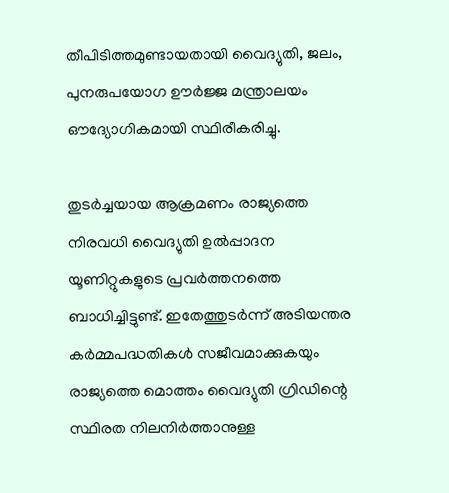തീപിടിത്തമുണ്ടായതായി വൈദ്യുതി, ജലം, പുനരുപയോഗ ഊർജ്ജ മന്ത്രാലയം ഔദ്യോഗികമായി സ്ഥിരീകരിച്ചു.

തുടർച്ചയായ ആക്രമണം രാജ്യത്തെ നിരവധി വൈദ്യുതി ഉൽപ്പാദന യൂണിറ്റുകളുടെ പ്രവർത്തനത്തെ ബാധിച്ചിട്ടുണ്ട്. ഇതേത്തുടർന്ന് അടിയന്തര കർമ്മപദ്ധതികൾ സജീവമാക്കുകയും രാജ്യത്തെ മൊത്തം വൈദ്യുതി ഗ്രിഡിന്റെ സ്ഥിരത നിലനിർത്താനുള്ള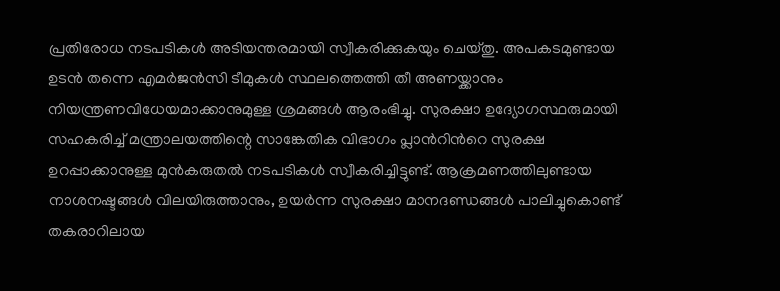പ്രതിരോധ നടപടികൾ അടിയന്തരമായി സ്വീകരിക്കുകയും ചെയ്തു. അപകടമുണ്ടായ ഉടൻ തന്നെ എമർജൻസി ടീമുകൾ സ്ഥലത്തെത്തി തീ അണയ്ക്കാനും നിയന്ത്രണവിധേയമാക്കാനുമുള്ള ശ്രമങ്ങൾ ആരംഭിച്ചു. സുരക്ഷാ ഉദ്യോഗസ്ഥരുമായി സഹകരിച്ച് മന്ത്രാലയത്തിന്റെ സാങ്കേതിക വിഭാഗം പ്ലാന്‍റിന്‍റെ സുരക്ഷ ഉറപ്പാക്കാനുള്ള മുൻകരുതൽ നടപടികൾ സ്വീകരിച്ചിട്ടുണ്ട്. ആക്രമണത്തിലുണ്ടായ നാശനഷ്ടങ്ങൾ വിലയിരുത്താനും, ഉയർന്ന സുരക്ഷാ മാനദണ്ഡങ്ങൾ പാലിച്ചുകൊണ്ട് തകരാറിലായ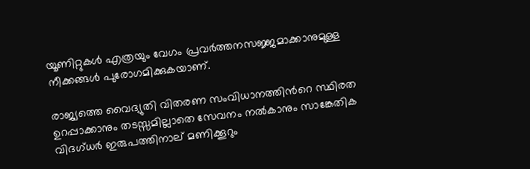യൂണിറ്റുകൾ എത്രയും വേഗം പ്രവർത്തനസജ്ജമാക്കാനുമുള്ള നീക്കങ്ങൾ പുരോഗമിക്കുകയാണ്.

രാജ്യത്തെ വൈദ്യുതി വിതരണ സംവിധാനത്തിന്‍റെ സ്ഥിരത ഉറപ്പാക്കാനും തടസ്സമില്ലാതെ സേവനം നൽകാനും സാങ്കേതിക വിദഗ്ധർ ഇരുപത്തിനാല് മണിക്കൂറും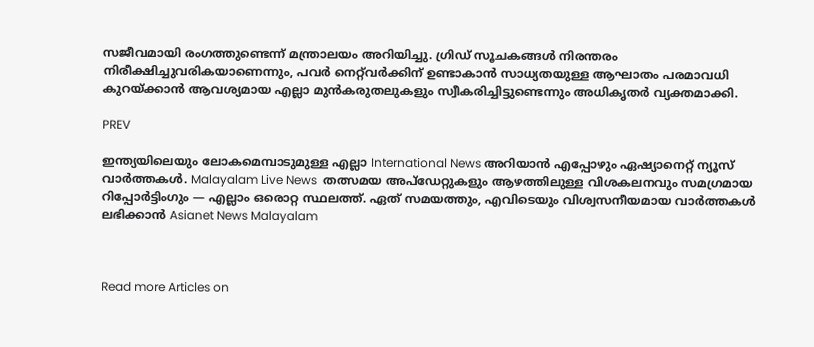സജീവമായി രംഗത്തുണ്ടെന്ന് മന്ത്രാലയം അറിയിച്ചു. ഗ്രിഡ് സൂചകങ്ങൾ നിരന്തരം നിരീക്ഷിച്ചുവരികയാണെന്നും, പവർ നെറ്റ്‌വർക്കിന് ഉണ്ടാകാൻ സാധ്യതയുള്ള ആഘാതം പരമാവധി കുറയ്ക്കാൻ ആവശ്യമായ എല്ലാ മുൻകരുതലുകളും സ്വീകരിച്ചിട്ടുണ്ടെന്നും അധികൃതർ വ്യക്തമാക്കി.

PREV

ഇന്ത്യയിലെയും ലോകമെമ്പാടുമുള്ള എല്ലാ International News അറിയാൻ എപ്പോഴും ഏഷ്യാനെറ്റ് ന്യൂസ് വാർത്തകൾ. Malayalam Live News  തത്സമയ അപ്‌ഡേറ്റുകളും ആഴത്തിലുള്ള വിശകലനവും സമഗ്രമായ റിപ്പോർട്ടിംഗും — എല്ലാം ഒരൊറ്റ സ്ഥലത്ത്. ഏത് സമയത്തും, എവിടെയും വിശ്വസനീയമായ വാർത്തകൾ ലഭിക്കാൻ Asianet News Malayalam



Read more Articles on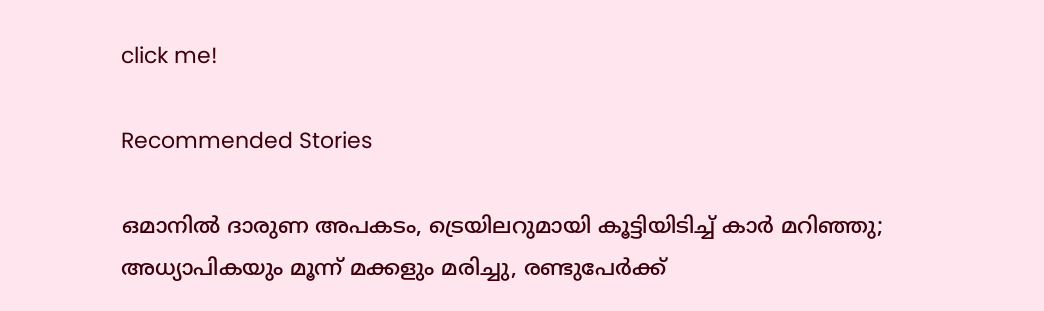click me!

Recommended Stories

ഒമാനിൽ ദാരുണ അപകടം, ട്രെയിലറുമായി കൂട്ടിയിടിച്ച് കാർ മറിഞ്ഞു; അധ്യാപികയും മൂന്ന് മക്കളും മരിച്ചു, രണ്ടുപേർക്ക്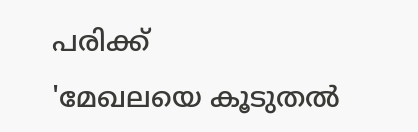പരിക്ക്
'മേഖലയെ കൂടുതൽ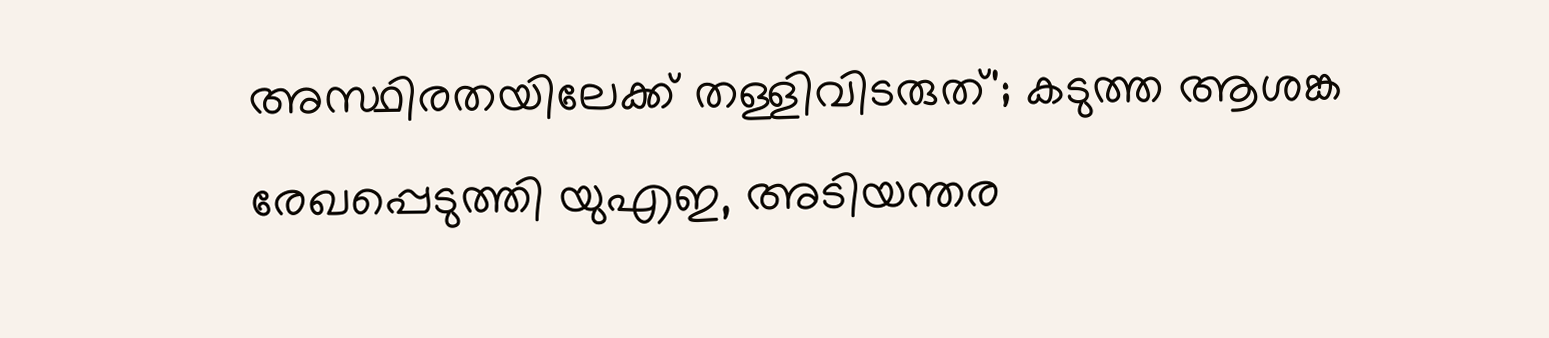അസ്ഥിരതയിലേക്ക് തള്ളിവിടരുത്'; കടുത്ത ആശങ്ക രേഖപ്പെടുത്തി യുഎഇ, അടിയന്തര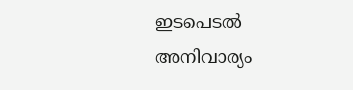ഇടപെടൽ അനിവാര്യം